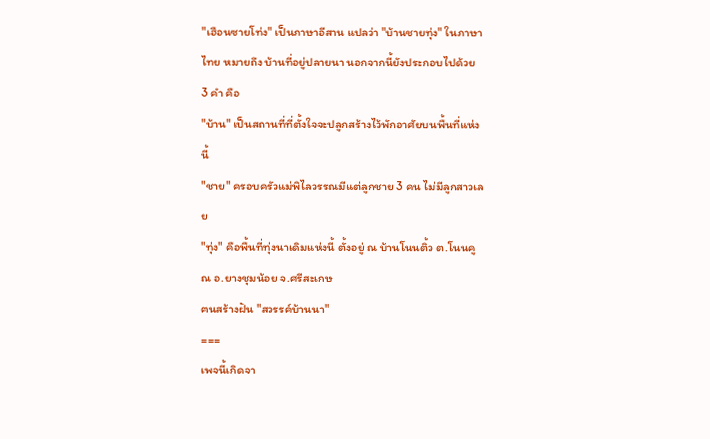"เฮือนซายโท่ง" เป็นภาษาอีสาน แปลว่า "บ้านชายทุ่ง" ในภาษาไทย หมายถึง บ้านที่อยู่ปลายนา นอกจากนี้ยังประกอบไปด้วย 3 คำ คือ
"บ้าน" เป็นสถานที่ที่ตั้งใจจะปลูกสร้างไว้พักอาศัยบนพื้นที่แห่งนี้
"ชาย" ครอบครัวแม่พิไลวรรณมีแต่ลูกชาย 3 คน ไม่มีลูกสาวเลย
"ทุ่ง" คือพื้นที่ทุ่งนาเดิมแห่งนี้ ตั้งอยู่ ณ บ้านโนนติ้ว ต.โนนคูณ อ.ยางชุมน้อย จ.ศรีสะเกษ
ฅนสร้างฝัน "สวรรค์บ้านนา"
===
เพจนี้เกิดจา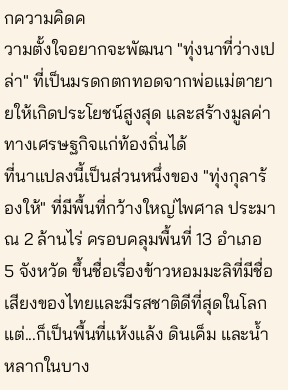กความคิดค
วามตั้งใจอยากจะพัฒนา "ทุ่งนาที่ว่างเปล่า" ที่เป็นมรดกตกทอดจากพ่อแม่ตายายให้เกิดประโยชน์สูงสุด และสร้างมูลค่าทางเศรษฐกิจแก่ท้องถิ่นได้
ที่นาแปลงนี้เป็นส่วนหนึ่งของ "ทุ่งกุลาร้องให้" ที่มีพื้นที่กว้างใหญ่ไพศาล ประมาณ 2 ล้านไร่ ครอบคลุมพื้นที่ 13 อำเภอ 5 จังหวัด ขึ้นชื่อเรื่องข้าวหอมมะลิที่มีชื่อเสียงของไทยและมีรสชาติดีที่สุดในโลก แต่...ก็เป็นพื้นที่แห้งแล้ง ดินเค็ม และน้ำหลากในบาง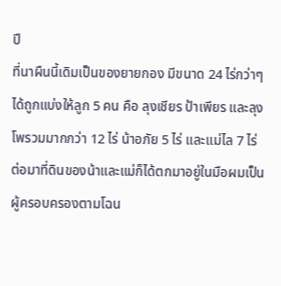ปี
ที่นาผืนนี้เดิมเป็นของยายกอง มีขนาด 24 ไร่กว่าๆ ได้ถูกแบ่งให้ลูก 5 คน คือ ลุงเชียร ป้าเพียร และลุงโพรวมมากกว่า 12 ไร่ น้าอภัย 5 ไร่ และแม่ไล 7 ไร่ ต่อมาที่ดินของน้าและแม่ก็ได้ตกมาอยู่ในมือผมเป็นผู้ครอบครองตามโฉน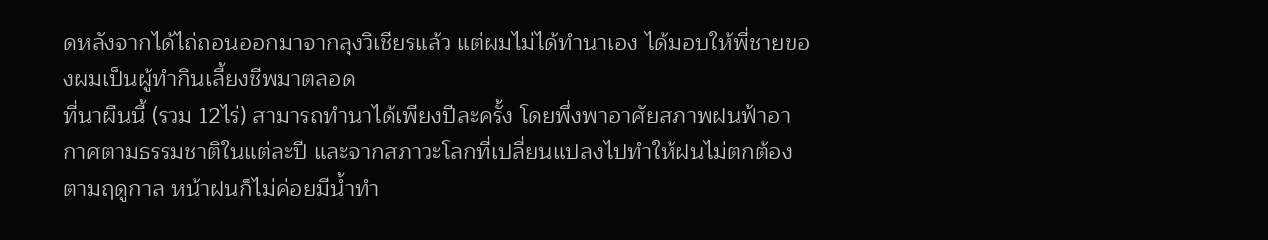ดหลังจากได้ไถ่ถอนออกมาจากลุงวิเชียรแล้ว แต่ผมไม่ได้ทำนาเอง ได้มอบให้พี่ชายของผมเป็นผู้ทำกินเลี้ยงชีพมาตลอด
ที่นาผืนนี้ (รวม 12ไร่) สามารถทำนาได้เพียงปีละครั้ง โดยพึ่งพาอาศัยสภาพฝนฟ้าอากาศตามธรรมชาติในแต่ละปี และจากสภาวะโลกที่เปลี่ยนแปลงไปทำให้ฝนไม่ตกต้องตามฤดูกาล หน้าฝนก็ไม่ค่อยมีน้ำทำ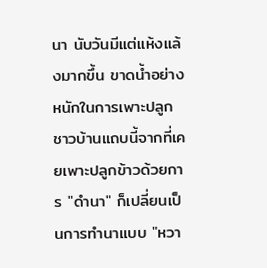นา นับวันมีแต่แห้งแล้งมากขึ้น ขาดน้ำอย่างหนักในการเพาะปลูก ชาวบ้านแถบนี้จากที่เคยเพาะปลูกข้าวด้วยการ "ดำนา" ก็เปลี่ยนเป็นการทำนาแบบ "หวา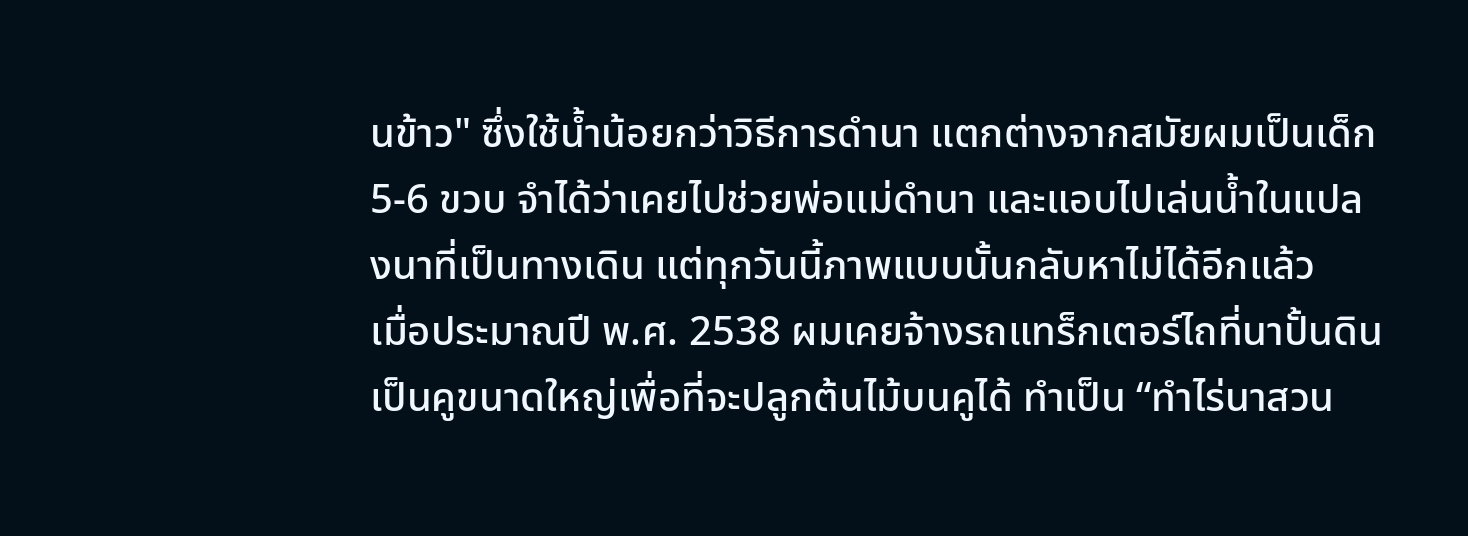นข้าว" ซึ่งใช้น้ำน้อยกว่าวิธีการดำนา แตกต่างจากสมัยผมเป็นเด็ก 5-6 ขวบ จำได้ว่าเคยไปช่วยพ่อแม่ดำนา และแอบไปเล่นน้ำในแปลงนาที่เป็นทางเดิน แต่ทุกวันนี้ภาพแบบนั้นกลับหาไม่ได้อีกแล้ว
เมื่อประมาณปี พ.ศ. 2538 ผมเคยจ้างรถแทร็กเตอร์ไถที่นาปั้นดินเป็นคูขนาดใหญ่เพื่อที่จะปลูกต้นไม้บนคูได้ ทำเป็น “ทำไร่นาสวน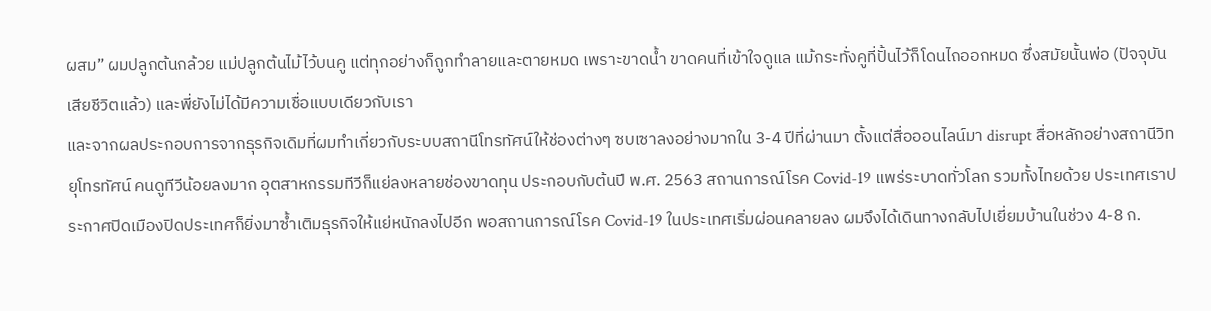ผสม” ผมปลูกต้นกล้วย แม่ปลูกต้นไม้ไว้บนคู แต่ทุกอย่างก็ถูกทำลายและตายหมด เพราะขาดน้ำ ขาดคนที่เข้าใจดูแล แม้กระทั่งคูที่ปั้นไว้ก็โดนไถออกหมด ซึ่งสมัยนั้นพ่อ (ปัจจุบันเสียชีวิตแล้ว) และพี่ยังไม่ได้มีความเชื่อแบบเดียวกับเรา
และจากผลประกอบการจากธุรกิจเดิมที่ผมทำเกี่ยวกับระบบสถานีโทรทัศน์ให้ช่องต่างๆ ซบเซาลงอย่างมากใน 3-4 ปีที่ผ่านมา ตั้งแต่สื่อออนไลน์มา disrupt สื่อหลักอย่างสถานีวิทยุโทรทัศน์ คนดูทีวีน้อยลงมาก อุตสาหกรรมทีวีก็แย่ลงหลายช่องขาดทุน ประกอบกับต้นปี พ.ศ. 2563 สถานการณ์โรค Covid-19 แพร่ระบาดทั่วโลก รวมทั้งไทยด้วย ประเทศเราประกาศปิดเมืองปิดประเทศก็ยิ่งมาซ้ำเติมธุรกิจให้แย่หนักลงไปอีก พอสถานการณ์โรค Covid-19 ในประเทศเริ่มผ่อนคลายลง ผมจึงได้เดินทางกลับไปเยี่ยมบ้านในช่วง 4-8 ก.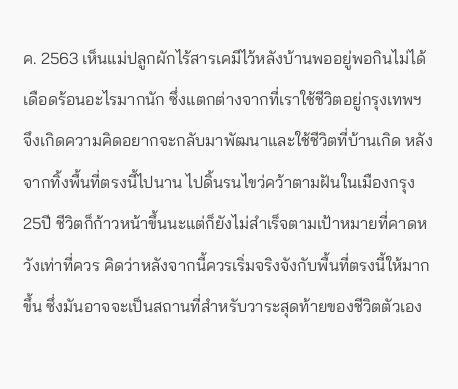ค. 2563 เห็นแม่ปลูกผักไร้สารเคมีไว้หลังบ้านพออยู่พอกินไม่ได้เดือดร้อนอะไรมากนัก ซึ่งแตกต่างจากที่เราใช้ชีวิตอยู่กรุงเทพฯ
จึงเกิดความคิดอยากจะกลับมาพัฒนาและใช้ชีวิตที่บ้านเกิด หลังจากทิ้งพื้นที่ตรงนี้ไปนาน ไปดิ้นรนไขว่คว้าตามฝันในเมืองกรุง 25ปี ชีวิตก็ก้าวหน้าขึ้นนะแต่ก็ยังไม่สำเร็จตามเป้าหมายที่คาดหวังเท่าที่ควร คิดว่าหลังจากนี้ควรเริ่มจริงจังกับพื้นที่ตรงนี้ให้มากขึ้น ซึ่งมันอาจจะเป็นสถานที่สำหรับวาระสุดท้ายของชีวิตตัวเอง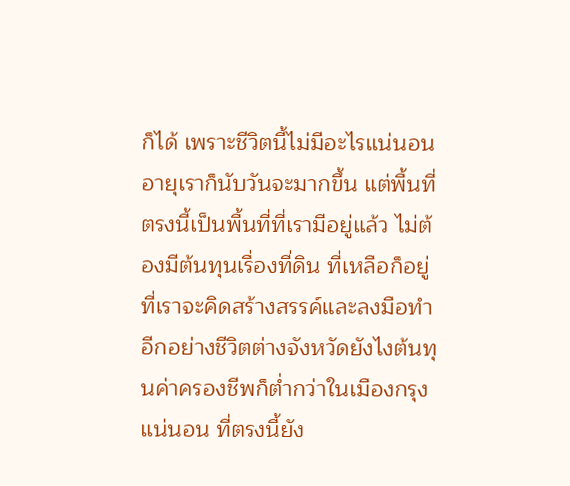ก็ได้ เพราะชีวิตนี้ไม่มีอะไรแน่นอน อายุเราก็นับวันจะมากขึ้น แต่พื้นที่ตรงนี้เป็นพื้นที่ที่เรามีอยู่แล้ว ไม่ต้องมีต้นทุนเรื่องที่ดิน ที่เหลือก็อยู่ที่เราจะคิดสร้างสรรค์และลงมือทำ อีกอย่างชีวิตต่างจังหวัดยังไงต้นทุนค่าครองชีพก็ต่ำกว่าในเมืองกรุงแน่นอน ที่ตรงนี้ยัง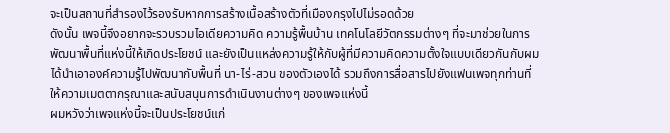จะเป็นสถานที่สำรองไว้รองรับหากการสร้างเนื้อสร้างตัวที่เมืองกรุงไปไม่รอดด้วย
ดังนั้น เพจนี้จึงอยากจะรวบรวมไอเดียความคิด ความรู้พื้นบ้าน เทคโนโลยีวัตกรรมต่างๆ ที่จะมาช่วยในการพัฒนาพื้นที่แห่งนี้ให้เกิดประโยชน์ และยังเป็นแหล่งความรู้ให้กับผู้ที่มีความคิดความตั้งใจแบบเดียวกันกับผมได้นำเอาองค์ความรู้ไปพัฒนากับพื้นที่ นา-ไร่-สวน ของตัวเองได้ รวมถึงการสื่อสารไปยังแฟนเพจทุกท่านที่ให้ความเมตตากรุณาและสนับสนุนการดำเนินงานต่างๆ ของเพจแห่งนี้
ผมหวังว่าเพจแห่งนี้จะเป็นประโยชน์แก่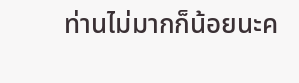ท่านไม่มากก็น้อยนะค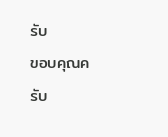รับ
ขอบคุณครับ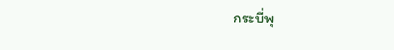กระบี่พุ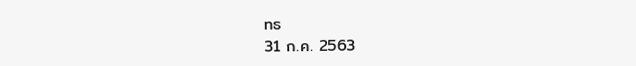ทธ
31 ก.ค. 2563